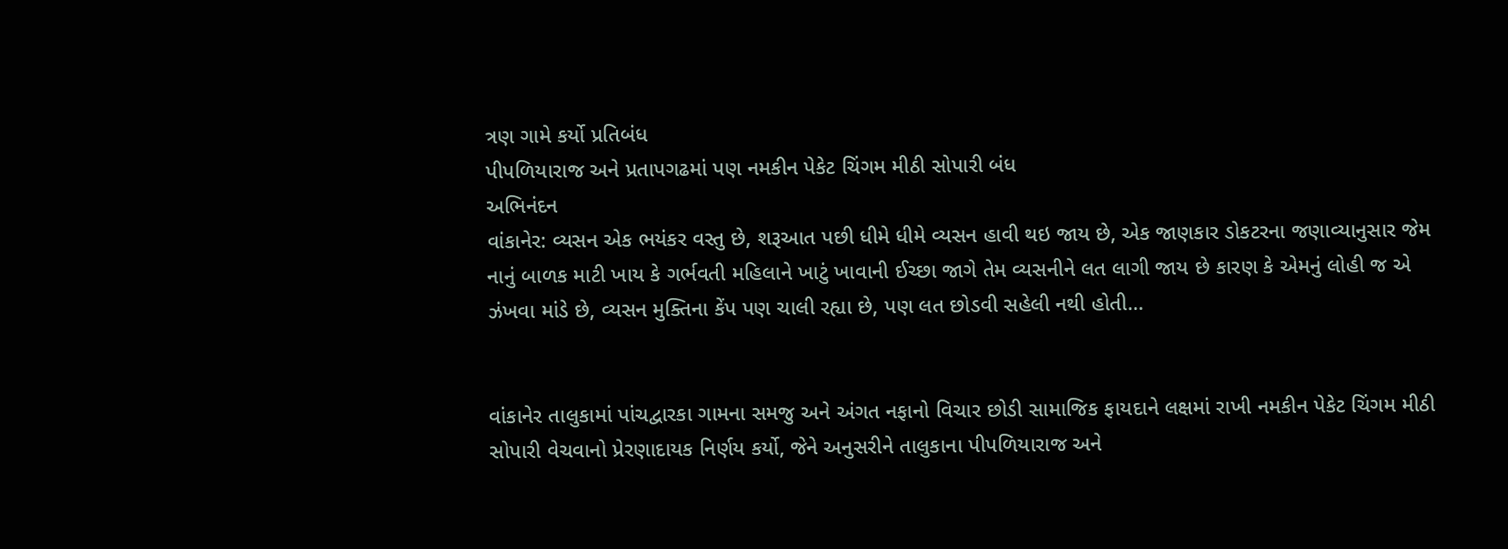ત્રણ ગામે કર્યો પ્રતિબંધ
પીપળિયારાજ અને પ્રતાપગઢમાં પણ નમકીન પેકેટ ચિંગમ મીઠી સોપારી બંધ
અભિનંદન
વાંકાનેર: વ્યસન એક ભયંકર વસ્તુ છે, શરૂઆત પછી ધીમે ધીમે વ્યસન હાવી થઇ જાય છે, એક જાણકાર ડોકટરના જણાવ્યાનુસાર જેમ નાનું બાળક માટી ખાય કે ગર્ભવતી મહિલાને ખાટું ખાવાની ઈચ્છા જાગે તેમ વ્યસનીને લત લાગી જાય છે કારણ કે એમનું લોહી જ એ ઝંખવા માંડે છે, વ્યસન મુક્તિના કેંપ પણ ચાલી રહ્યા છે, પણ લત છોડવી સહેલી નથી હોતી…


વાંકાનેર તાલુકામાં પાંચદ્વારકા ગામના સમજુ અને અંગત નફાનો વિચાર છોડી સામાજિક ફાયદાને લક્ષમાં રાખી નમકીન પેકેટ ચિંગમ મીઠી સોપારી વેચવાનો પ્રેરણાદાયક નિર્ણય કર્યો, જેને અનુસરીને તાલુકાના પીપળિયારાજ અને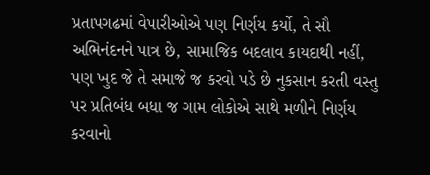પ્રતાપગઢમાં વેપારીઓએ પણ નિર્ણય કર્યો, તે સૌ અભિનંદનને પાત્ર છે, સામાજિક બદલાવ કાયદાથી નહીં, પણ ખુદ જે તે સમાજે જ કરવો પડે છે નુકસાન કરતી વસ્તુ પર પ્રતિબંધ બધા જ ગામ લોકોએ સાથે મળીને નિર્ણય કરવાનો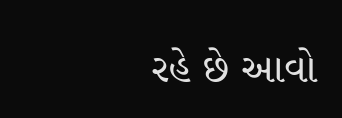રહે છે આવો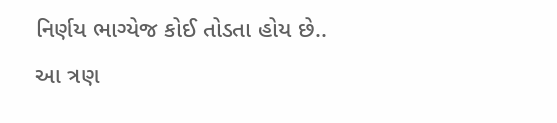નિર્ણય ભાગ્યેજ કોઈ તોડતા હોય છે..
આ ત્રણ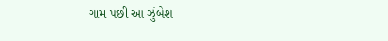ગામ પછી આ ઝુંબેશ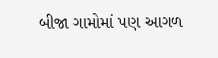બીજા ગામોમાં પણ આગળ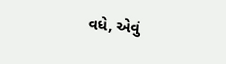વધે, એવું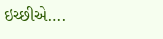ઇચ્છીએ….